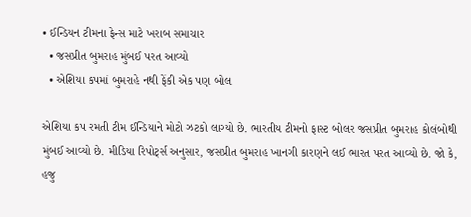• ઈન્ડિયન ટીમના ફેન્સ માટે ખરાબ સમાચાર
  • જસપ્રીત બુમરાહ મુંબઈ પરત આવ્યો
  • એશિયા કપમાં બુમરાહે નથી ફેંકી એક પણ બોલ

એશિયા કપ રમતી ટીમ ઈન્ડિયાને મોટો ઝટકો લાગ્યો છે. ભારતીય ટીમનો ફાસ્ટ બોલર જસપ્રીત બુમરાહ કોલંબોથી મુંબઈ આવ્યો છે. મીડિયા રિપોર્ટ્સ અનુસાર, જસપ્રીત બુમરાહ ખાનગી કારણને લઈ ભારત પરત આવ્યો છે. જો કે, હજુ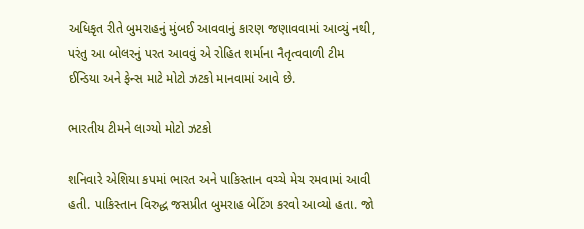અધિકૃત રીતે બુમરાહનું મુંબઈ આવવાનું કારણ જણાવવામાં આવ્યું નથી, પરંતુ આ બોલરનું પરત આવવું એ રોહિત શર્માના નૈતૃત્વવાળી ટીમ ઈન્ડિયા અને ફેન્સ માટે મોટો ઝટકો માનવામાં આવે છે.

ભારતીય ટીમને લાગ્યો મોટો ઝટકો

શનિવારે એશિયા કપમાં ભારત અને પાકિસ્તાન વચ્ચે મેચ રમવામાં આવી હતી. પાકિસ્તાન વિરુદ્ધ જસપ્રીત બુમરાહ બેટિંગ કરવો આવ્યો હતા. જો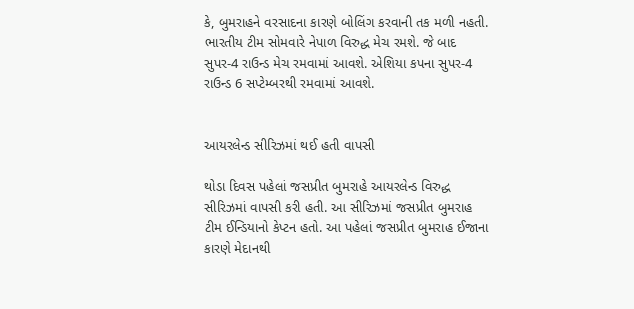કે, બુમરાહને વરસાદના કારણે બોલિંગ કરવાની તક મળી નહતી. ભારતીય ટીમ સોમવારે નેપાળ વિરુદ્ધ મેચ રમશે. જે બાદ સુપર-4 રાઉન્ડ મેચ રમવામાં આવશે. એશિયા કપના સુપર-4 રાઉન્ડ 6 સપ્ટેમ્બરથી રમવામાં આવશે.


આયરલેન્ડ સીરિઝમાં થઈ હતી વાપસી

થોડા દિવસ પહેલાં જસપ્રીત બુમરાહે આયરલેન્ડ વિરુદ્ધ સીરિઝમાં વાપસી કરી હતી. આ સીરિઝમાં જસપ્રીત બુમરાહ ટીમ ઈન્ડિયાનો કેપ્ટન હતો. આ પહેલાં જસપ્રીત બુમરાહ ઈજાના કારણે મેદાનથી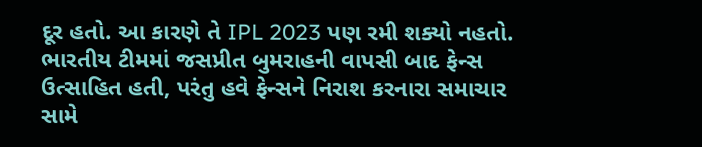દૂર હતો. આ કારણે તે IPL 2023 પણ રમી શક્યો નહતો. ભારતીય ટીમમાં જસપ્રીત બુમરાહની વાપસી બાદ ફેન્સ ઉત્સાહિત હતી, પરંતુ હવે ફેન્સને નિરાશ કરનારા સમાચાર સામે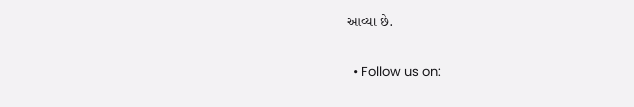આવ્યા છે.

  • Follow us on: